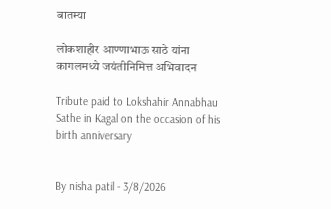बातम्या

लोकशाहीर आण्णाभाऊ साठे यांना कागलमध्ये जयंतीनिमित्त अभिवादन

Tribute paid to Lokshahir Annabhau Sathe in Kagal on the occasion of his birth anniversary


By nisha patil - 3/8/2026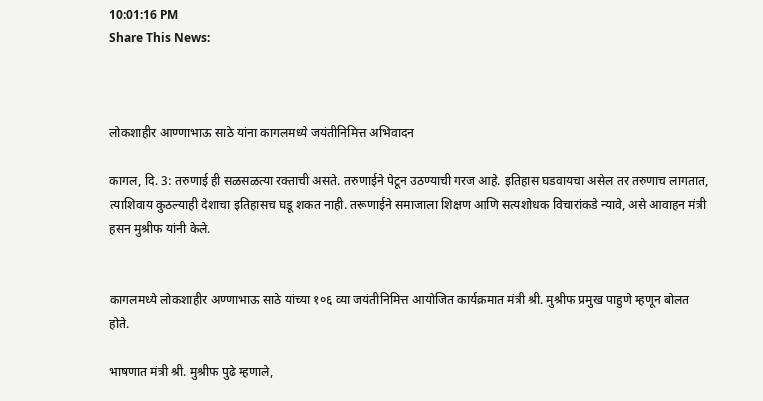10:01:16 PM
Share This News:



लोकशाहीर आण्णाभाऊ साठे यांना कागलमध्ये जयंतीनिमित्त अभिवादन

कागल, दि. 3: तरुणाई ही सळसळत्या रक्ताची असते. तरुणाईने पेटून उठण्याची गरज आहे. इतिहास घडवायचा असेल तर तरुणाच लागतात, त्याशिवाय कुठल्याही देशाचा इतिहासच घडू शकत नाही. तरूणाईने समाजाला शिक्षण आणि सत्यशोधक विचारांकडे न्यावे, असे आवाहन मंत्री  हसन मुश्रीफ यांनी केले.


कागलमध्ये लोकशाहीर अण्णाभाऊ साठे यांच्या १०६ व्या जयंतीनिमित्त आयोजित कार्यक्रमात मंत्री श्री. मुश्रीफ प्रमुख पाहुणे म्हणून बोलत होते.

भाषणात मंत्री श्री. मुश्रीफ पुढे म्हणाले,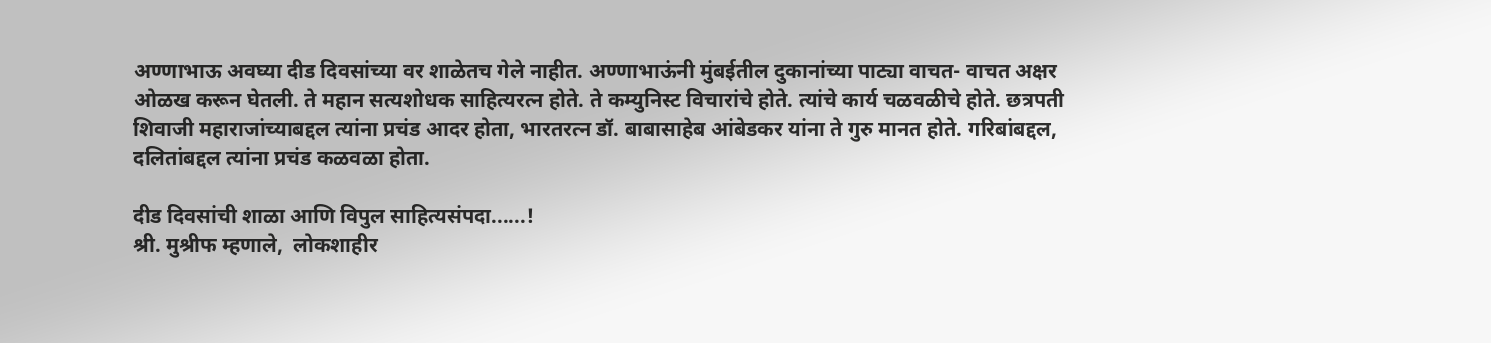अण्णाभाऊ अवघ्या दीड दिवसांच्या वर शाळेतच गेले नाहीत. अण्णाभाऊंनी मुंबईतील दुकानांच्या पाट्या वाचत- वाचत अक्षर ओळख करून घेतली. ते महान सत्यशोधक साहित्यरत्न होते. ते कम्युनिस्ट विचारांचे होते. त्यांचे कार्य चळवळीचे होते. छत्रपती शिवाजी महाराजांच्याबद्दल त्यांना प्रचंड आदर होता, भारतरत्न डॉ. बाबासाहेब आंबेडकर यांना ते गुरु मानत होते. गरिबांबद्दल, दलितांबद्दल त्यांना प्रचंड कळवळा होता.

दीड दिवसांची शाळा आणि विपुल साहित्यसंपदा......!
श्री. मुश्रीफ म्हणाले,  लोकशाहीर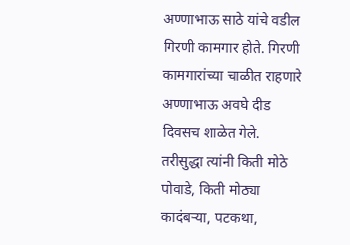अण्णाभाऊ साठे यांचे वडील गिरणी कामगार होते. गिरणी कामगारांच्या चाळीत राहणारे अण्णाभाऊ अवघे दीड दिवसच शाळेत गेले. तरीसुद्धा त्यांनी किती मोठे पोवाडे, किती मोठ्या कादंबऱ्या, पटकथा,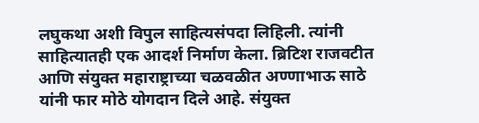लघुकथा अशी विपुल साहित्यसंपदा लिहिली. त्यांनी साहित्यातही एक आदर्श निर्माण केला. ब्रिटिश राजवटीत आणि संयुक्त महाराष्ट्राच्या चळवळीत अण्णाभाऊ साठे यांनी फार मोठे योगदान दिले आहे. संयुक्त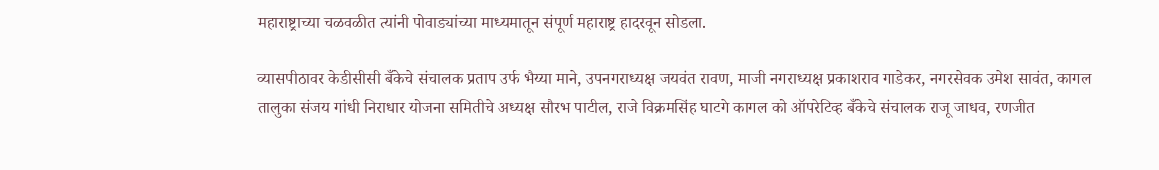महाराष्ट्राच्या चळवळीत त्यांनी पोवाड्यांच्या माध्यमातून संपूर्ण महाराष्ट्र हादरवून सोडला.

व्यासपीठावर केडीसीसी बँकेचे संचालक प्रताप उर्फ भैय्या माने, उपनगराध्यक्ष जयवंत रावण, माजी नगराध्यक्ष प्रकाशराव गाडेकर, नगरसेवक उमेश सावंत, कागल तालुका संजय गांधी निराधार योजना समितीचे अध्यक्ष सौरभ पाटील, राजे विक्रमसिंह घाटगे कागल को ऑपरेटिव्ह बँकेचे संचालक राजू जाधव, रणजीत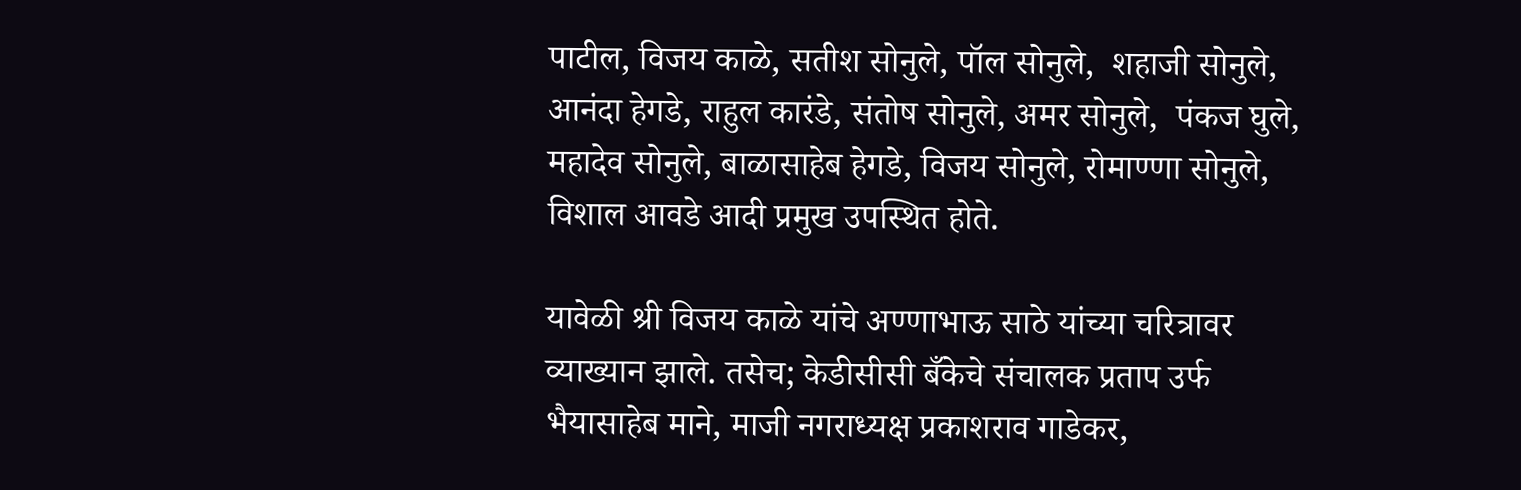पाटील, विजय काळे, सतीश सोनुले, पॉल सोनुले,  शहाजी सोनुले,  आनंदा हेगडे, राहुल कारंडे, संतोष सोनुले, अमर सोनुले,  पंकज घुले, महादेव सोनुले, बाळासाहेब हेगडे, विजय सोनुले, रोमाण्णा सोनुले, विशाल आवडे आदी प्रमुख उपस्थित होते.

यावेळी श्री विजय काळे यांचे अण्णाभाऊ साठे यांच्या चरित्रावर व्याख्यान झाले. तसेच; केडीसीसी बँकेचे संचालक प्रताप उर्फ भैयासाहेब माने, माजी नगराध्यक्ष प्रकाशराव गाडेकर,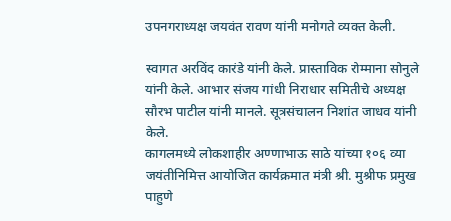उपनगराध्यक्ष जयवंत रावण यांनी मनोगते व्यक्त केली.

स्वागत अरविंद कारंडे यांनी केले. प्रास्ताविक रोम्माना सोनुले यांनी केले. आभार संजय गांधी निराधार समितीचे अध्यक्ष सौरभ पाटील यांनी मानले. सूत्रसंचालन निशांत जाधव यांनी केले.
कागलमध्ये लोकशाहीर अण्णाभाऊ साठे यांच्या १०६ व्या जयंतीनिमित्त आयोजित कार्यक्रमात मंत्री श्री. मुश्रीफ प्रमुख पाहुणे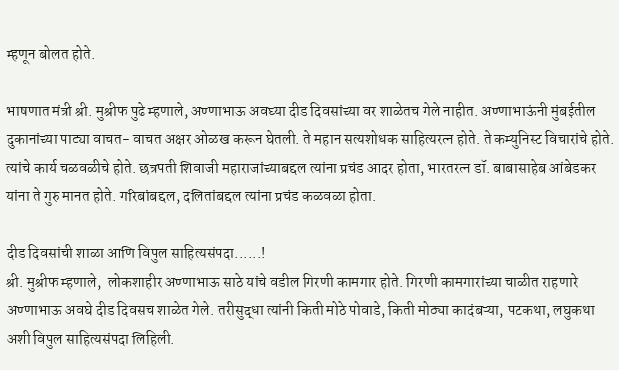म्हणून बोलत होते.

भाषणात मंत्री श्री. मुश्रीफ पुढे म्हणाले, अण्णाभाऊ अवघ्या दीड दिवसांच्या वर शाळेतच गेले नाहीत. अण्णाभाऊंनी मुंबईतील दुकानांच्या पाट्या वाचत- वाचत अक्षर ओळख करून घेतली. ते महान सत्यशोधक साहित्यरत्न होते. ते कम्युनिस्ट विचारांचे होते. त्यांचे कार्य चळवळीचे होते. छत्रपती शिवाजी महाराजांच्याबद्दल त्यांना प्रचंड आदर होता, भारतरत्न डॉ. बाबासाहेब आंबेडकर यांना ते गुरु मानत होते. गरिबांबद्दल, दलितांबद्दल त्यांना प्रचंड कळवळा होता.

दीड दिवसांची शाळा आणि विपुल साहित्यसंपदा......!
श्री. मुश्रीफ म्हणाले,  लोकशाहीर अण्णाभाऊ साठे यांचे वडील गिरणी कामगार होते. गिरणी कामगारांच्या चाळीत राहणारे अण्णाभाऊ अवघे दीड दिवसच शाळेत गेले. तरीसुद्धा त्यांनी किती मोठे पोवाडे, किती मोठ्या कादंबऱ्या, पटकथा, लघुकथा अशी विपुल साहित्यसंपदा लिहिली.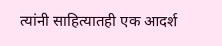त्यांनी साहित्यातही एक आदर्श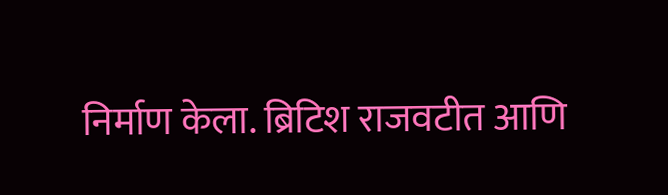निर्माण केला. ब्रिटिश राजवटीत आणि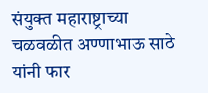संयुक्त महाराष्ट्राच्या चळवळीत अण्णाभाऊ साठे यांनी फार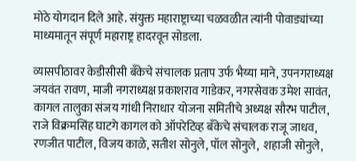मोठे योगदान दिले आहे. संयुक्त महाराष्ट्राच्या चळवळीत त्यांनी पोवाड्यांच्या माध्यमातून संपूर्ण महाराष्ट्र हादरवून सोडला.

व्यासपीठावर केडीसीसी बँकेचे संचालक प्रताप उर्फ भैय्या माने, उपनगराध्यक्ष जयवंत रावण, माजी नगराध्यक्ष प्रकाशराव गाडेकर, नगरसेवक उमेश सावंत, कागल तालुका संजय गांधी निराधार योजना समितीचे अध्यक्ष सौरभ पाटील, राजे विक्रमसिंह घाटगे कागल को ऑपरेटिव्ह बँकेचे संचालक राजू जाधव, रणजीत पाटील, विजय काळे, सतीश सोनुले, पॉल सोनुले,  शहाजी सोनुले,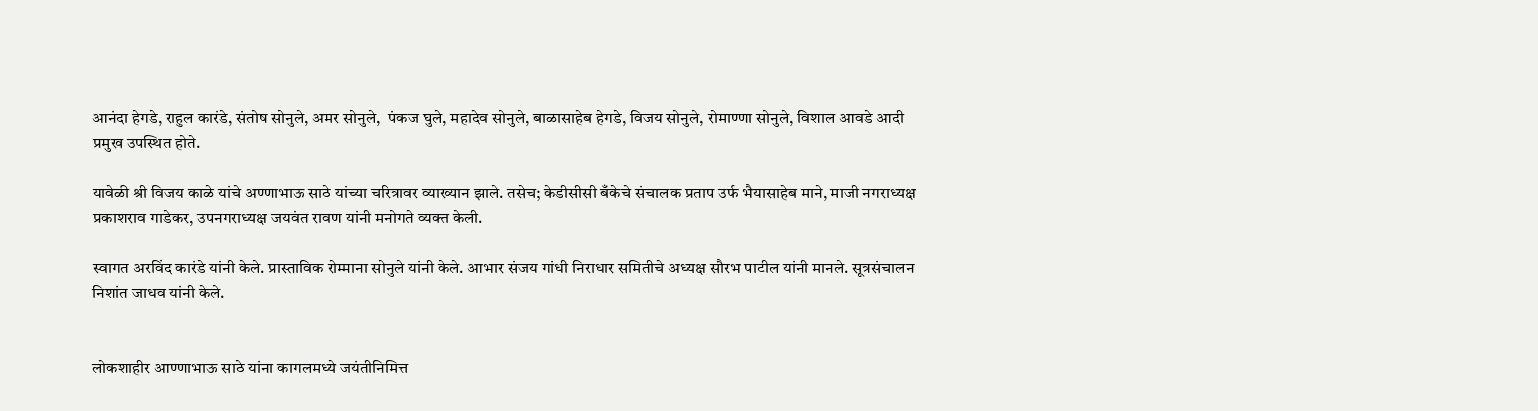आनंदा हेगडे, राहुल कारंडे, संतोष सोनुले, अमर सोनुले,  पंकज घुले, महादेव सोनुले, बाळासाहेब हेगडे, विजय सोनुले, रोमाण्णा सोनुले, विशाल आवडे आदी प्रमुख उपस्थित होते.

यावेळी श्री विजय काळे यांचे अण्णाभाऊ साठे यांच्या चरित्रावर व्याख्यान झाले. तसेच; केडीसीसी बँकेचे संचालक प्रताप उर्फ भैयासाहेब माने, माजी नगराध्यक्ष प्रकाशराव गाडेकर, उपनगराध्यक्ष जयवंत रावण यांनी मनोगते व्यक्त केली.

स्वागत अरविंद कारंडे यांनी केले. प्रास्ताविक रोम्माना सोनुले यांनी केले. आभार संजय गांधी निराधार समितीचे अध्यक्ष सौरभ पाटील यांनी मानले. सूत्रसंचालन निशांत जाधव यांनी केले.


लोकशाहीर आण्णाभाऊ साठे यांना कागलमध्ये जयंतीनिमित्त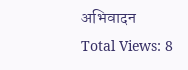अभिवादन
Total Views: 8